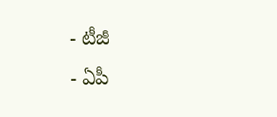- టీజీ
- ఏపీ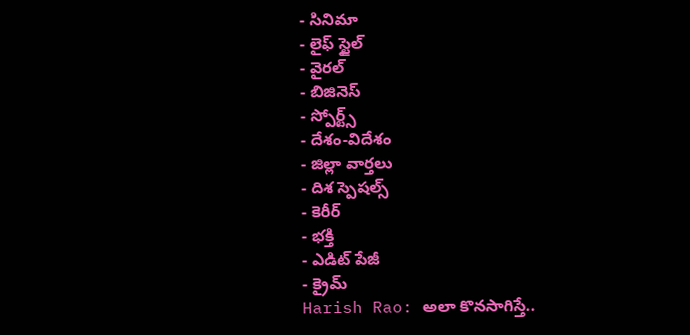- సినిమా
- లైఫ్ స్టైల్
- వైరల్
- బిజినెస్
- స్పోర్ట్స్
- దేశం-విదేశం
- జిల్లా వార్తలు
- దిశ స్పెషల్స్
- కెరీర్
- భక్తి
- ఎడిట్ పేజీ
- క్రైమ్
Harish Rao: అలా కొనసాగిస్తే..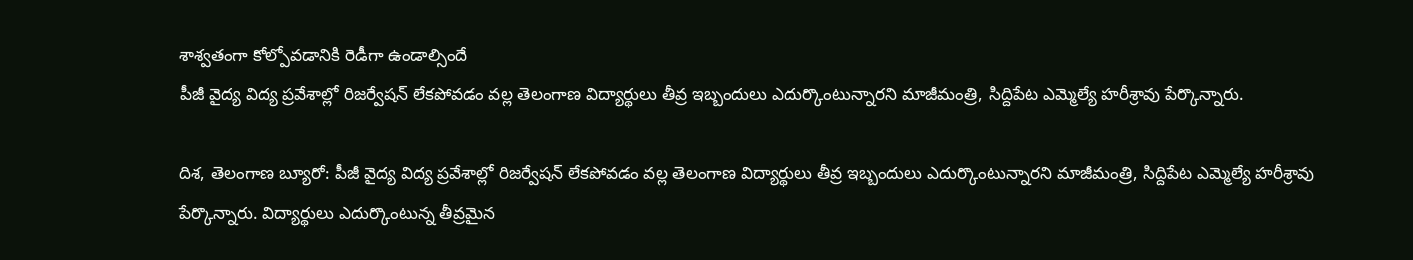శాశ్వతంగా కోల్పోవడానికి రెడీగా ఉండాల్సిందే
పీజీ వైద్య విద్య ప్రవేశాల్లో రిజర్వేషన్ లేకపోవడం వల్ల తెలంగాణ విద్యార్థులు తీవ్ర ఇబ్బందులు ఎదుర్కొంటున్నారని మాజీమంత్రి, సిద్దిపేట ఎమ్మెల్యే హరీశ్రావు పేర్కొన్నారు.

దిశ, తెలంగాణ బ్యూరో: పీజీ వైద్య విద్య ప్రవేశాల్లో రిజర్వేషన్ లేకపోవడం వల్ల తెలంగాణ విద్యార్థులు తీవ్ర ఇబ్బందులు ఎదుర్కొంటున్నారని మాజీమంత్రి, సిద్దిపేట ఎమ్మెల్యే హరీశ్రావు పేర్కొన్నారు. విద్యార్థులు ఎదుర్కొంటున్న తీవ్రమైన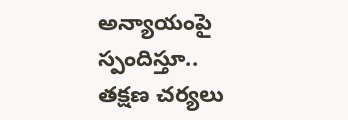అన్యాయంపై స్పందిస్తూ.. తక్షణ చర్యలు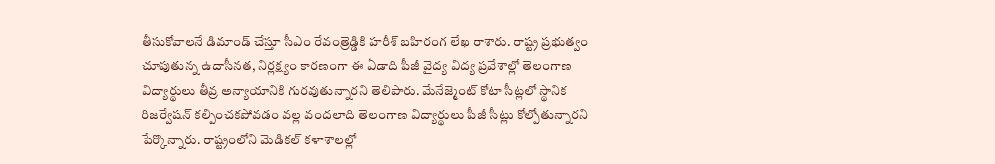తీసుకోవాలనే డిమాండ్ చేస్తూ సీఎం రేవంత్రెడ్డికి హరీశ్ బహిరంగ లేఖ రాశారు. రాష్ట్ర ప్రభుత్వం చూపుతున్న ఉదాసీనత, నిర్లక్ష్యం కారణంగా ఈ ఏడాది పీజీ వైద్య విద్య ప్రవేశాల్లో తెలంగాణ విద్యార్థులు తీవ్ర అన్యాయానికి గురవుతున్నారని తెలిపారు. మేనేజ్మెంట్ కోటా సీట్లలో స్థానిక రిజర్వేషన్ కల్పించకపోవడం వల్ల వందలాది తెలంగాణ విద్యార్థులు పీజీ సీట్లు కోల్పోతున్నారని పేర్కొన్నారు. రాష్ట్రంలోని మెడికల్ కళాశాలల్లో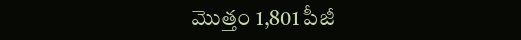మొత్తం 1,801 పీజీ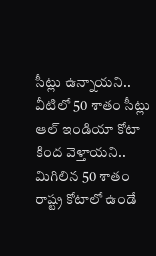సీట్లు ఉన్నాయని.. వీటిలో 50 శాతం సీట్లు ఆల్ ఇండియా కోటా కింద వెళ్తాయని.. మిగిలిన 50 శాతం రాష్ట్ర కోటాలో ఉండే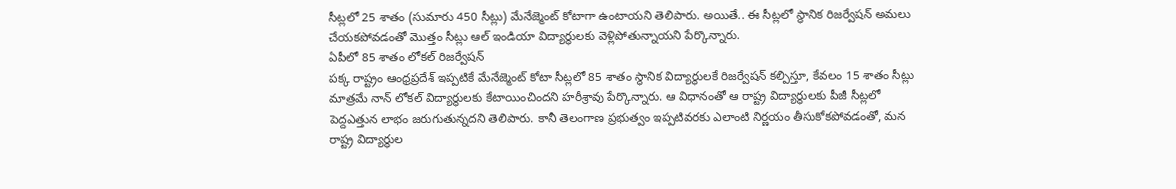సీట్లలో 25 శాతం (సుమారు 450 సీట్లు) మేనేజ్మెంట్ కోటాగా ఉంటాయని తెలిపారు. అయితే.. ఈ సీట్లలో స్థానిక రిజర్వేషన్ అమలు చేయకపోవడంతో మొత్తం సీట్లు ఆల్ ఇండియా విద్యార్థులకు వెళ్లిపోతున్నాయని పేర్కొన్నారు.
ఏపీలో 85 శాతం లోకల్ రిజర్వేషన్
పక్క రాష్ట్రం ఆంధ్రప్రదేశ్ ఇప్పటికే మేనేజ్మెంట్ కోటా సీట్లలో 85 శాతం స్థానిక విద్యార్థులకే రిజర్వేషన్ కల్పిస్తూ, కేవలం 15 శాతం సీట్లు మాత్రమే నాన్ లోకల్ విద్యార్థులకు కేటాయించిందని హరీశ్రావు పేర్కొన్నారు. ఆ విధానంతో ఆ రాష్ట్ర విద్యార్థులకు పీజీ సీట్లలో పెద్దఎత్తున లాభం జరుగుతున్నదని తెలిపారు. కానీ తెలంగాణ ప్రభుత్వం ఇప్పటివరకు ఎలాంటి నిర్ణయం తీసుకోకపోవడంతో, మన రాష్ట్ర విద్యార్థుల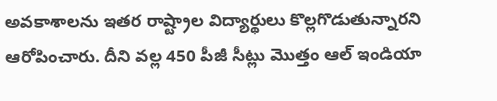అవకాశాలను ఇతర రాష్ట్రాల విద్యార్థులు కొల్లగొడుతున్నారని ఆరోపించారు. దీని వల్ల 450 పీజీ సీట్లు మొత్తం ఆల్ ఇండియా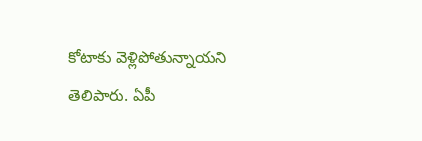కోటాకు వెళ్లిపోతున్నాయని తెలిపారు. ఏపీ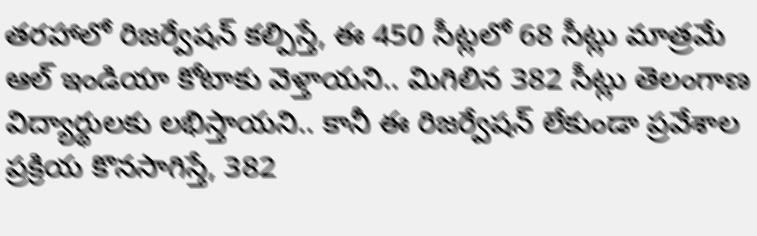తరహాలో రిజర్వేషన్ కల్పిస్తే, ఈ 450 సీట్లలో 68 సీట్లు మాత్రమే ఆల్ ఇండియా కోటాకు వెళ్తాయని.. మిగిలిన 382 సీట్లు తెలంగాణ విద్యార్థులకు లభిస్తాయని.. కానీ ఈ రిజర్వేషన్ లేకుండా ప్రవేశాల ప్రక్రియ కొనసాగిస్తే, 382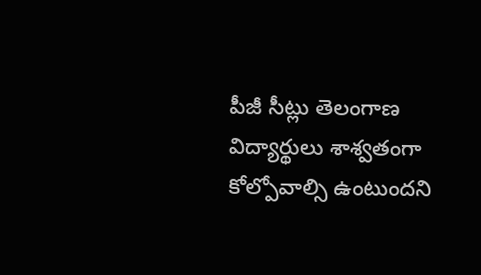పీజీ సీట్లు తెలంగాణ విద్యార్థులు శాశ్వతంగా కోల్పోవాల్సి ఉంటుందని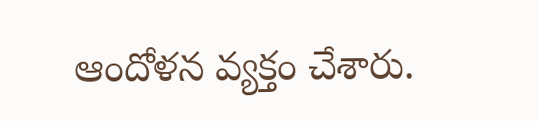ఆందోళన వ్యక్తం చేశారు.